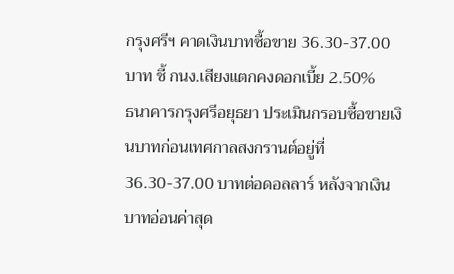กรุงศรีฯ คาดเงินบาทซื้อขาย 36.30-37.00 บาท ชี้ กนง.เสียงแตกคงดอกเบี้ย 2.50%
ธนาคารกรุงศรีอยุธยา ประเมินกรอบซื้อขายเงินบาทก่อนเทศกาลสงกรานต์อยู่ที่ 36.30-37.00 บาทต่อดอลลาร์ หลังจากเงินบาทอ่อนค่าสุด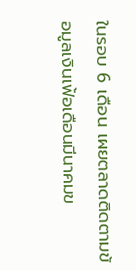ในรอบ 6 เดือน เผยตลาดติดตามข้อมูลเงินเฟ้อเดือนมีนาคมข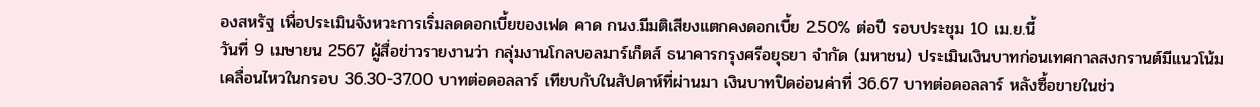องสหรัฐ เพื่อประเมินจังหวะการเริ่มลดดอกเบี้ยของเฟด คาด กนง.มีมติเสียงแตกคงดอกเบี้ย 2.50% ต่อปี รอบประชุม 10 เม.ย.นี้
วันที่ 9 เมษายน 2567 ผู้สื่อข่าวรายงานว่า กลุ่มงานโกลบอลมาร์เก็ตส์ ธนาคารกรุงศรีอยุธยา จำกัด (มหาชน) ประเมินเงินบาทก่อนเทศกาลสงกรานต์มีแนวโน้มเคลื่อนไหวในกรอบ 36.30-37.00 บาทต่อดอลลาร์ เทียบกับในสัปดาห์ที่ผ่านมา เงินบาทปิดอ่อนค่าที่ 36.67 บาทต่อดอลลาร์ หลังซื้อขายในช่ว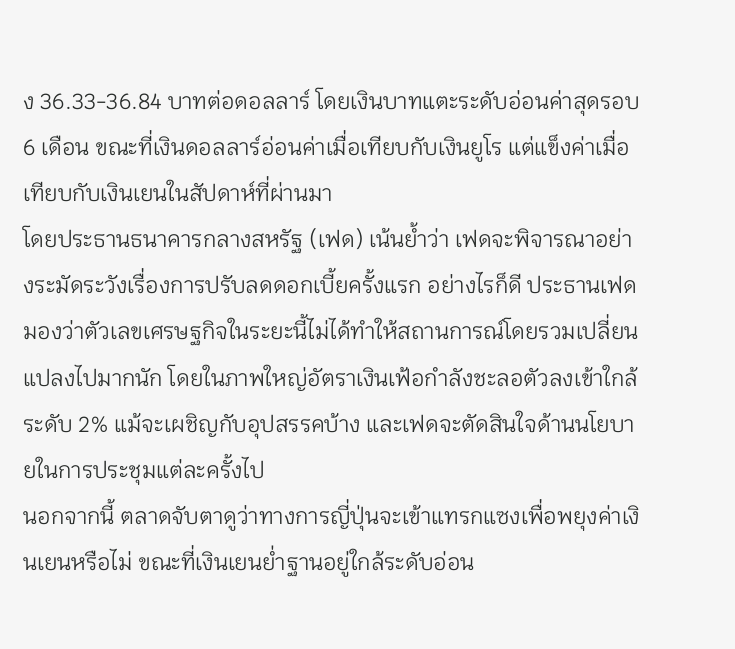ง 36.33-36.84 บาทต่อดอลลาร์ โดยเงินบาทแตะระดับอ่อนค่าสุดรอบ 6 เดือน ขณะที่เงินดอลลาร์อ่อนค่าเมื่อเทียบกับเงินยูโร แต่แข็งค่าเมื่อเทียบกับเงินเยนในสัปดาห์ที่ผ่านมา
โดยประธานธนาคารกลางสหรัฐ (เฟด) เน้นย้ำว่า เฟดจะพิจารณาอย่างระมัดระวังเรื่องการปรับลดดอกเบี้ยครั้งแรก อย่างไรก็ดี ประธานเฟดมองว่าตัวเลขเศรษฐกิจในระยะนี้ไม่ได้ทำให้สถานการณ์โดยรวมเปลี่ยนแปลงไปมากนัก โดยในภาพใหญ่อัตราเงินเฟ้อกำลังชะลอตัวลงเข้าใกล้ระดับ 2% แม้จะเผชิญกับอุปสรรคบ้าง และเฟดจะตัดสินใจด้านนโยบายในการประชุมแต่ละครั้งไป
นอกจากนี้ ตลาดจับตาดูว่าทางการญี่ปุ่นจะเข้าแทรกแซงเพื่อพยุงค่าเงินเยนหรือไม่ ขณะที่เงินเยนย่ำฐานอยู่ใกล้ระดับอ่อน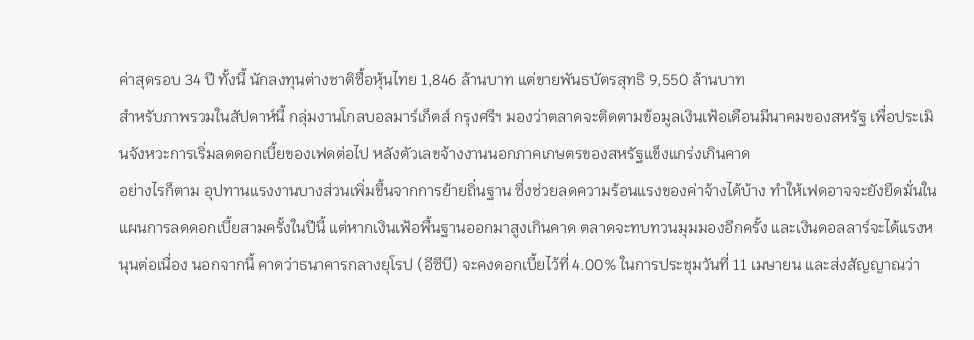ค่าสุดรอบ 34 ปี ทั้งนี้ นักลงทุนต่างชาติซื้อหุ้นไทย 1,846 ล้านบาท แต่ขายพันธบัตรสุทธิ 9,550 ล้านบาท
สำหรับภาพรวมในสัปดาห์นี้ กลุ่มงานโกลบอลมาร์เก็ตส์ กรุงศรีฯ มองว่าตลาดจะติดตามข้อมูลเงินเฟ้อเดือนมีนาคมของสหรัฐ เพื่อประเมินจังหวะการเริ่มลดดอกเบี้ยของเฟดต่อไป หลังตัวเลขจ้างงานนอกภาคเกษตรของสหรัฐแข็งแกร่งเกินคาด
อย่างไรก็ตาม อุปทานแรงงานบางส่วนเพิ่มขึ้นจากการย้ายถิ่นฐาน ซึ่งช่วยลดความร้อนแรงของค่าจ้างได้บ้าง ทำให้เฟดอาจจะยังยึดมั่นในแผนการลดดอกเบี้ยสามครั้งในปีนี้ แต่หากเงินเฟ้อพื้นฐานออกมาสูงเกินคาด ตลาดจะทบทวนมุมมองอีกครั้ง และเงินดอลลาร์จะได้แรงหนุนต่อเนื่อง นอกจากนี้ คาดว่าธนาคารกลางยุโรป (อีซีบี) จะคงดอกเบี้ยไว้ที่ 4.00% ในการประชุมวันที่ 11 เมษายน และส่งสัญญาณว่า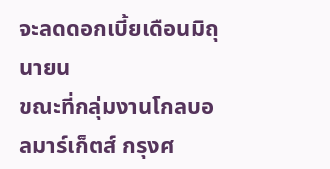จะลดดอกเบี้ยเดือนมิถุนายน
ขณะที่กลุ่มงานโกลบอลมาร์เก็ตส์ กรุงศ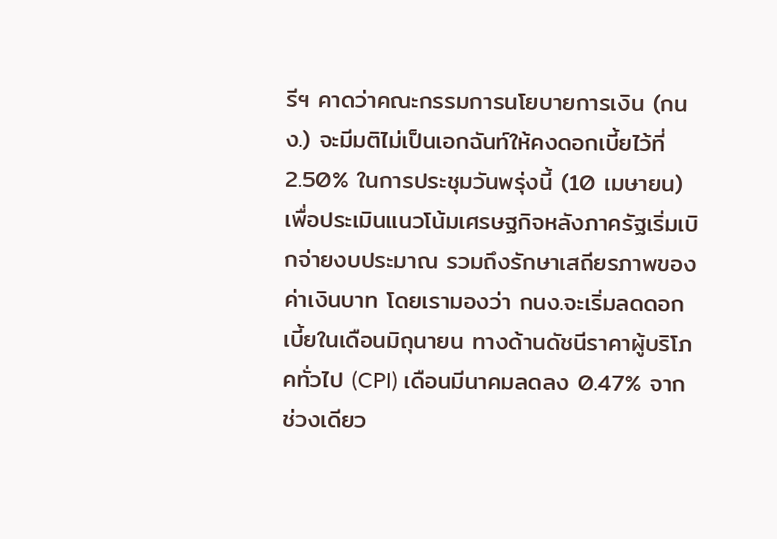รีฯ คาดว่าคณะกรรมการนโยบายการเงิน (กนง.) จะมีมติไม่เป็นเอกฉันท์ให้คงดอกเบี้ยไว้ที่ 2.50% ในการประชุมวันพรุ่งนี้ (10 เมษายน) เพื่อประเมินแนวโน้มเศรษฐกิจหลังภาครัฐเริ่มเบิกจ่ายงบประมาณ รวมถึงรักษาเสถียรภาพของค่าเงินบาท โดยเรามองว่า กนง.จะเริ่มลดดอกเบี้ยในเดือนมิถุนายน ทางด้านดัชนีราคาผู้บริโภคทั่วไป (CPI) เดือนมีนาคมลดลง 0.47% จากช่วงเดียว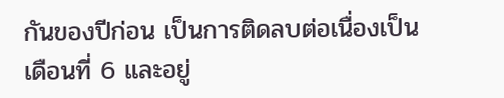กันของปีก่อน เป็นการติดลบต่อเนื่องเป็นเดือนที่ 6 และอยู่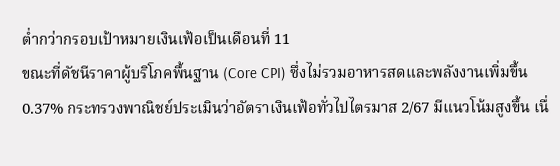ต่ำกว่ากรอบเป้าหมายเงินเฟ้อเป็นเดือนที่ 11
ขณะที่ดัชนีราคาผู้บริโภคพื้นฐาน (Core CPI) ซึ่งไม่รวมอาหารสดและพลังงานเพิ่มขึ้น 0.37% กระทรวงพาณิชย์ประเมินว่าอัตราเงินเฟ้อทั่วไปไตรมาส 2/67 มีแนวโน้มสูงขึ้น เนื่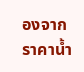องจากราคาน้ำ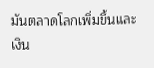มันตลาดโลกเพิ่มขึ้นและเงิน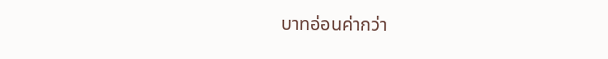บาทอ่อนค่ากว่า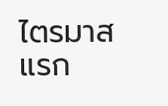ไตรมาสแรก